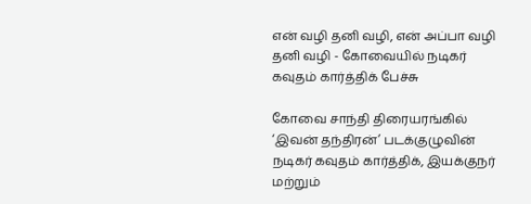என் வழி தனி வழி, என் அப்பா வழி தனி வழி - கோவையில் நடிகர் கவுதம் கார்த்திக் பேச்சு

கோவை சாந்தி திரையரங்கில் ‘இவன் தந்திரன்’ படக்குழுவின் நடிகர் கவுதம் கார்த்திக், இயக்குநர் மற்றும்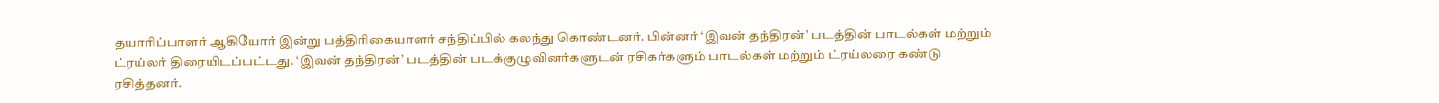தயாரிப்பாளர் ஆகியோர் இன்று பத்திரிகையாளர் சந்திப்பில் கலந்து கொண்டனர். பின்னர் ‘இவன் தந்திரன்’ படத்தின் பாடல்கள் மற்றும் ட்ரய்லர் திரையிடப்பட்டது. ‘இவன் தந்திரன்’ படத்தின் படக்குழுவினர்களுடன் ரசிகர்களும் பாடல்கள் மற்றும் ட்ரய்லரை கண்டு ரசித்தனர்.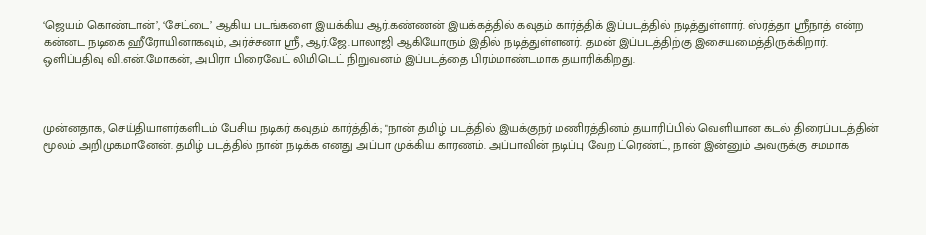‘ஜெயம் கொண்டான்’, ‘சேட்டை’ ஆகிய படங்களை இயக்கிய ஆர்.கண்ணன் இயக்கத்தில் கவுதம் கார்த்திக் இப்படத்தில் நடித்துள்ளார். ஸ்ரத்தா ஸ்ரீநாத் என்ற கன்னட நடிகை ஹீரோயினாகவும், அர்ச்சனா ஸ்ரீ, ஆர்.ஜே.பாலாஜி ஆகியோரும் இதில் நடித்துள்ளனர். தமன் இப்படத்திற்கு இசையமைத்திருக்கிறார். ஒளிப்பதிவு வி.என்.மோகன், அபிரா பிரைவேட் லிமிடெட் நிறுவனம் இப்படத்தை பிரம்மாண்டமாக தயாரிக்கிறது.



முன்னதாக, செய்தியாளர்களிடம் பேசிய நடிகர் கவுதம் கார்த்திக்; "நான் தமிழ் படத்தில் இயக்குநர் மணிரத்தினம் தயாரிப்பில் வெளியான கடல் திரைப்படத்தின் மூலம் அறிமுகமானேன். தமிழ் படத்தில் நான் நடிக்க எனது அப்பா முக்கிய காரணம். அப்பாவின் நடிப்பு வேற ட்ரெண்ட், நான் இன்னும் அவருக்கு சமமாக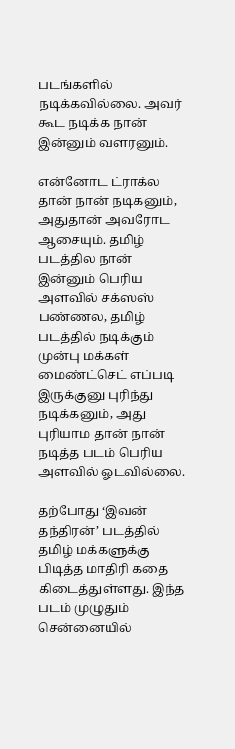படங்களில் நடிக்கவில்லை. அவர் கூட நடிக்க நான் இன்னும் வளரனும்.

என்னோட ட்ராக்ல தான் நான் நடிகனும், அதுதான் அவரோட ஆசையும். தமிழ் படத்தில நான் இன்னும் பெரிய அளவில் சக்ஸஸ் பண்ணல, தமிழ் படத்தில் நடிக்கும் முன்பு மக்கள் மைண்ட்செட் எப்படி இருக்குனு புரிந்து நடிக்கனும், அது புரியாம தான் நான் நடித்த படம் பெரிய அளவில் ஓடவில்லை.

தற்போது ‘இவன் தந்திரன்’ படத்தில் தமிழ் மக்களுக்கு பிடித்த மாதிரி கதை கிடைத்துள்ளது. இந்த படம் முழுதும் சென்னையில்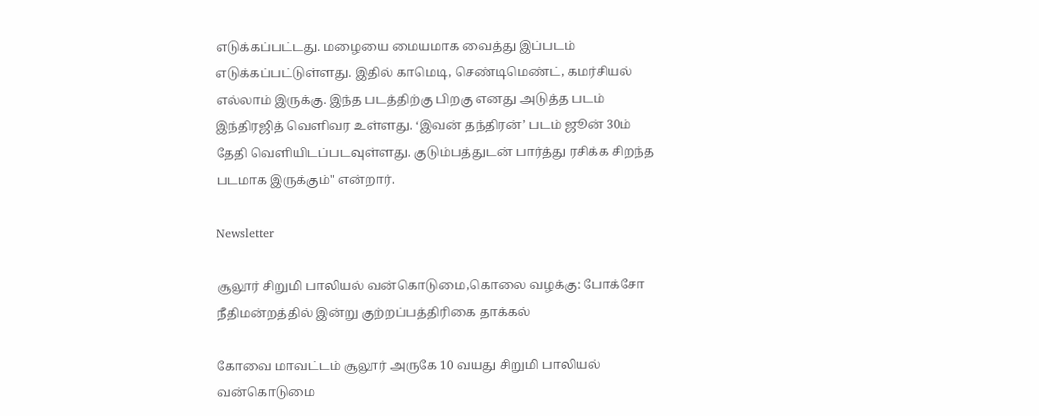எடுக்கப்பட்டது. மழையை மையமாக வைத்து இப்படம் எடுக்கப்பட்டுள்ளது. இதில் காமெடி, செண்டிமெண்ட், கமர்சியல் எல்லாம் இருக்கு. இந்த படத்திற்கு பிறகு எனது அடுத்த படம் இந்திரஜித் வெளிவர உள்ளது. ‘இவன் தந்திரன்’ படம் ஜூன் 30ம் தேதி வெளியிடப்படவுள்ளது. குடும்பத்துடன் பார்த்து ரசிக்க சிறந்த படமாக இருக்கும்" என்றார்.

Newsletter

சூலூர் சிறுமி பாலியல் வன்கொடுமை,கொலை வழக்கு: போக்சோ நீதிமன்றத்தில் இன்று குற்றப்பத்திரிகை தாக்கல்

கோவை மாவட்டம் சூலூர் அருகே 10 வயது சிறுமி பாலியல் வன்கொடுமை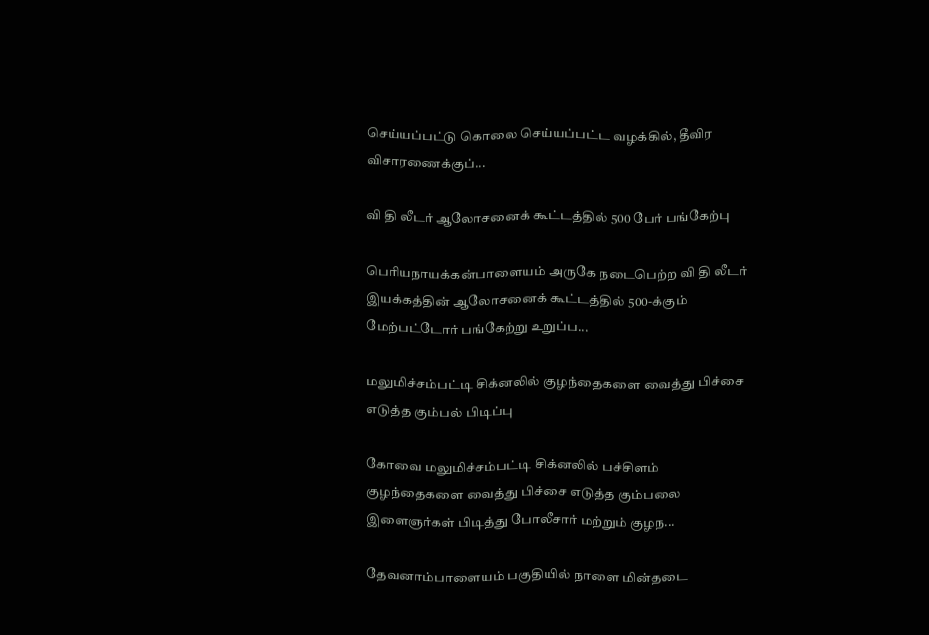செய்யப்பட்டு கொலை செய்யப்பட்ட வழக்கில், தீவிர விசாரணைக்குப்...

வி தி லீடர் ஆலோசனைக் கூட்டத்தில் 500 பேர் பங்கேற்பு

பெரியநாயக்கன்பாளையம் அருகே நடைபெற்ற வி தி லீடர் இயக்கத்தின் ஆலோசனைக் கூட்டத்தில் 500-க்கும் மேற்பட்டோர் பங்கேற்று உறுப்ப...

மலுமிச்சம்பட்டி சிக்னலில் குழந்தைகளை வைத்து பிச்சை எடுத்த கும்பல் பிடிப்பு

கோவை மலுமிச்சம்பட்டி சிக்னலில் பச்சிளம் குழந்தைகளை வைத்து பிச்சை எடுத்த கும்பலை இளைஞர்கள் பிடித்து போலீசார் மற்றும் குழந...

தேவனாம்பாளையம் பகுதியில் நாளை மின்தடை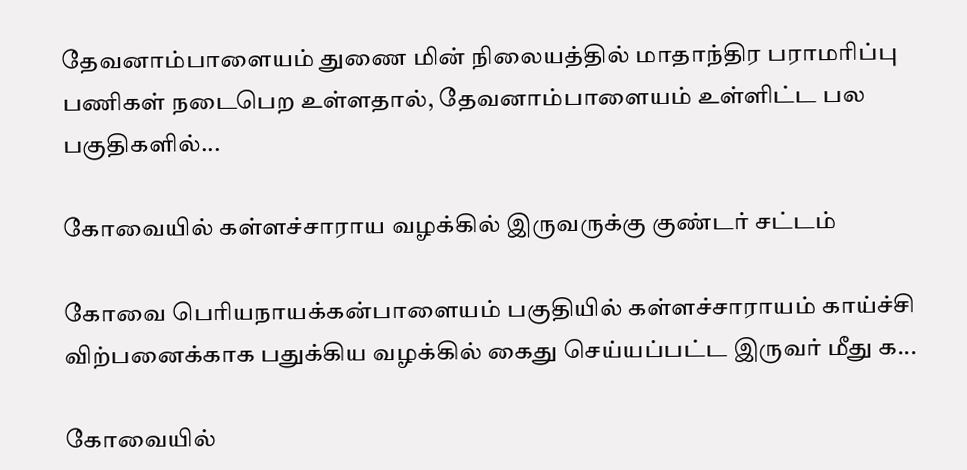தேவனாம்பாளையம் துணை மின் நிலையத்தில் மாதாந்திர பராமரிப்பு பணிகள் நடைபெற உள்ளதால், தேவனாம்பாளையம் உள்ளிட்ட பல பகுதிகளில்...

கோவையில் கள்ளச்சாராய வழக்கில் இருவருக்கு குண்டர் சட்டம்

கோவை பெரியநாயக்கன்பாளையம் பகுதியில் கள்ளச்சாராயம் காய்ச்சி விற்பனைக்காக பதுக்கிய வழக்கில் கைது செய்யப்பட்ட இருவர் மீது க...

கோவையில்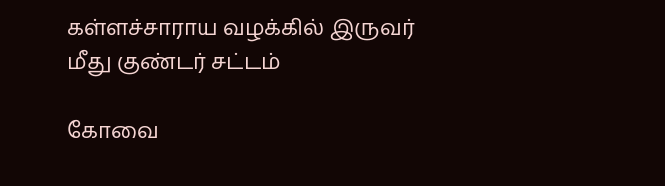கள்ளச்சாராய வழக்கில் இருவர் மீது குண்டர் சட்டம்

கோவை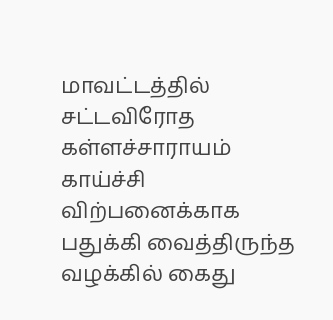மாவட்டத்தில் சட்டவிரோத கள்ளச்சாராயம் காய்ச்சி விற்பனைக்காக பதுக்கி வைத்திருந்த வழக்கில் கைது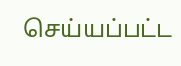செய்யப்பட்ட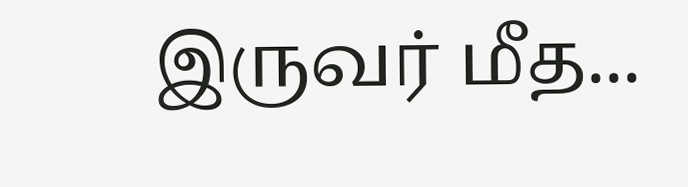இருவர் மீத...